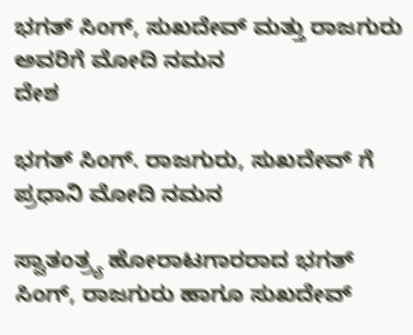ಭಗತ್ ಸಿಂಗ್, ಸುಖದೇವ್ ಮತ್ತು ರಾಜಗುರು ಅವರಿಗೆ ಮೋದಿ ನಮನ
ದೇಶ

ಭಗತ್ ಸಿಂಗ್‌. ರಾಜಗುರು, ಸುಖದೇವ್ ಗೆ ಪ್ರಧಾನಿ ಮೋದಿ ನಮನ

ಸ್ವಾತಂತ್ರ್ಯ ಹೋರಾಟಗಾರರಾದ ಭಗತ್ ಸಿಂಗ್‌, ರಾಜಗುರು ಹಾಗೂ ಸುಖದೇವ್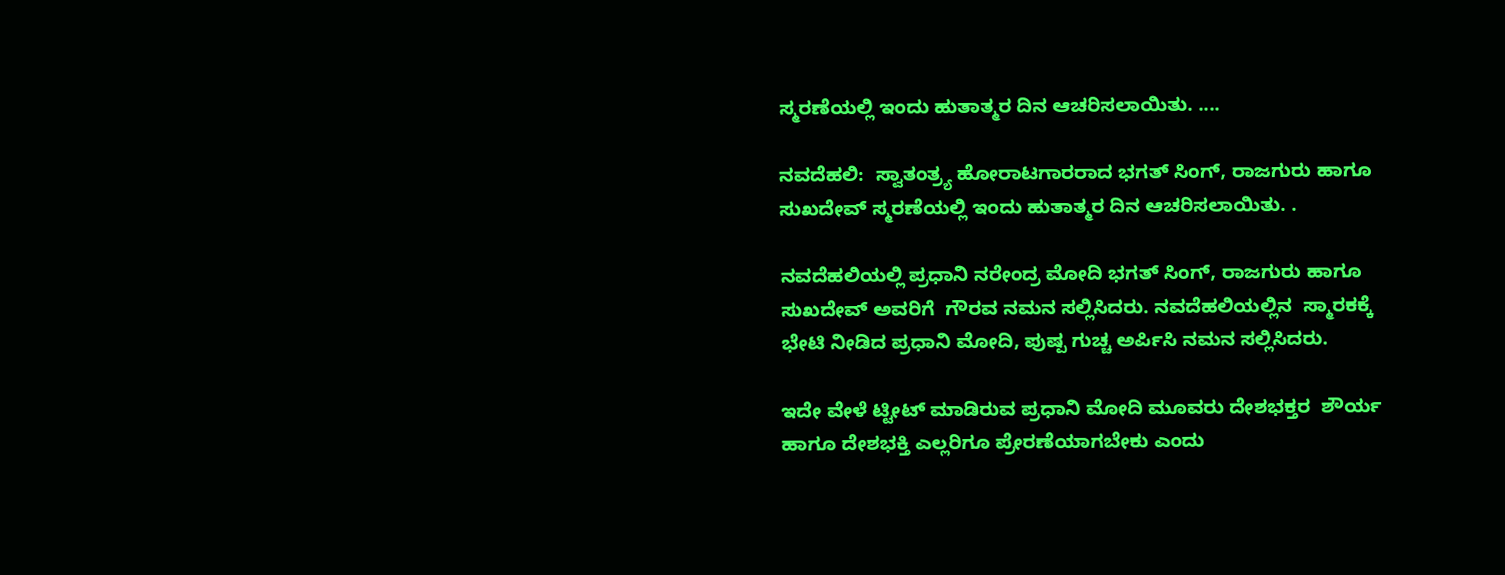ಸ್ಮರಣೆಯಲ್ಲಿ ಇಂದು ಹುತಾತ್ಮರ ದಿನ ಆಚರಿಸಲಾಯಿತು. ....

ನವದೆಹಲಿ:  ಸ್ವಾತಂತ್ರ್ಯ ಹೋರಾಟಗಾರರಾದ ಭಗತ್ ಸಿಂಗ್‌, ರಾಜಗುರು ಹಾಗೂ ಸುಖದೇವ್ ಸ್ಮರಣೆಯಲ್ಲಿ ಇಂದು ಹುತಾತ್ಮರ ದಿನ ಆಚರಿಸಲಾಯಿತು. .

ನವದೆಹಲಿಯಲ್ಲಿ ಪ್ರಧಾನಿ ನರೇಂದ್ರ ಮೋದಿ ಭಗತ್ ಸಿಂಗ್‌, ರಾಜಗುರು ಹಾಗೂ ಸುಖದೇವ್ ಅವರಿಗೆ  ಗೌರವ ನಮನ ಸಲ್ಲಿಸಿದರು. ನವದೆಹಲಿಯಲ್ಲಿನ  ಸ್ಮಾರಕಕ್ಕೆ ಭೇಟಿ ನೀಡಿದ ಪ್ರಧಾನಿ ಮೋದಿ, ಪುಷ್ಪ ಗುಚ್ಚ ಅರ್ಪಿಸಿ ನಮನ ಸಲ್ಲಿಸಿದರು.

ಇದೇ ವೇಳೆ ಟ್ಟೀಟ್‌ ಮಾಡಿರುವ ಪ್ರಧಾನಿ ಮೋದಿ ಮೂವರು ದೇಶಭಕ್ತರ  ಶೌರ್ಯ ಹಾಗೂ ದೇಶಭಕ್ತಿ ಎಲ್ಲರಿಗೂ ಪ್ರೇರಣೆಯಾಗಬೇಕು ಎಂದು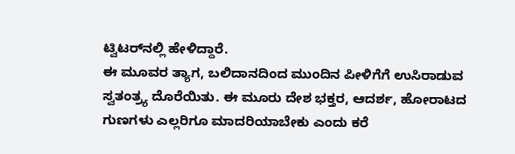ಟ್ವಿಟರ್‌‌‌ನಲ್ಲಿ ಹೇಳಿದ್ದಾರೆ.
ಈ ಮೂವರ ತ್ಯಾಗ, ಬಲಿದಾನದಿಂದ ಮುಂದಿನ ಪೀಳಿಗೆಗೆ ಉಸಿರಾಡುವ ಸ್ವತಂತ್ರ್ಯ ದೊರೆಯಿತು. ಈ ಮೂರು ದೇಶ ಭಕ್ತರ, ಆದರ್ಶ, ಹೋರಾಟದ ಗುಣಗಳು ಎಲ್ಲರಿಗೂ ಮಾದರಿಯಾಬೇಕು ಎಂದು ಕರೆ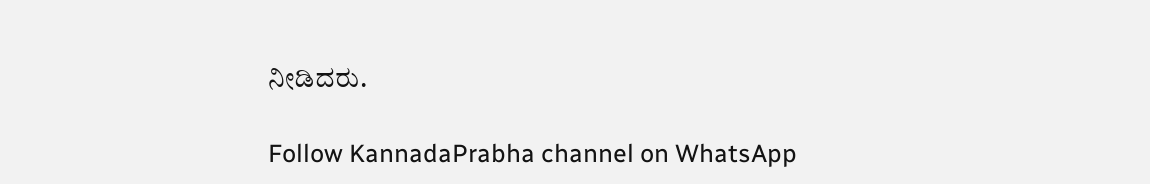ನೀಡಿದರು.

Follow KannadaPrabha channel on WhatsApp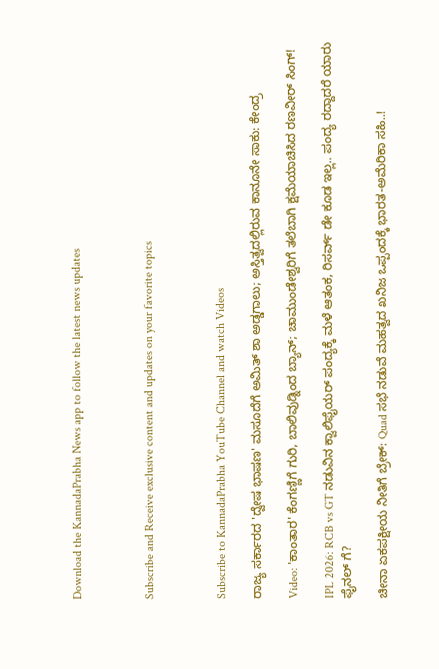Download the KannadaPrabha News app to follow the latest news updates



Subscribe and Receive exclusive content and updates on your favorite topics



Subscribe to KannadaPrabha YouTube Channel and watch Videos

ರಾಜ್ಯ ಸರ್ಕಾರದ 'ದ್ವೇಷ ಭಾಷಣ' ಮಸೂದೆಗೆ ಅಮಿತ್ ಶಾ ಅಡ್ಡಗಾಲು; ಅಸ್ತಿತ್ವದಲ್ಲಿರುವ ಕಾನೂನೇ ಸಾಕು: ಕೇಂದ್ರ

Video: 'ಕಾಂತಾರ' ಕೆಂಗಣ್ಣಿಗೆ ಗುರಿ, ಬಾಲಿವುಡ್ನಿಂದ ಬ್ಯಾನ್; ಚಾಮುಂಡೇಶ್ವರಿಗೆ ತಲೆಬಾಗಿ ಕ್ಷಮೆಯಾಚಿಸಿದ ರಣವೀರ್ ಸಿಂಗ್!

IPL 2026: RCB vs GT ನಡುವಿನ ಕ್ವಾಲಿಫೈಯರ್ ಪಂದ್ಯಕ್ಕೆ ಮಳೆ ಆತಂಕ, ರಿಸರ್ವ್ ಡೇ ಕೂಡ ಇಲ್ಲ.. ಪಂದ್ಯ ರದ್ದಾದರೆ ಯಾರು ಫೈನಲ್ ಗೆ?

ಚೀನಾ ಏಕಪಕ್ಷೀಯ ನೀತಿಗೆ ಬ್ರೇಕ್‌: Quad ಸಭೆ ನಡುವೆ ಮಹತ್ವದ ಖನಿಜ ಒಪ್ಪಂದಕ್ಕೆ ಭಾರತ-ಅಮೆರಿಕಾ ಸಹಿ..!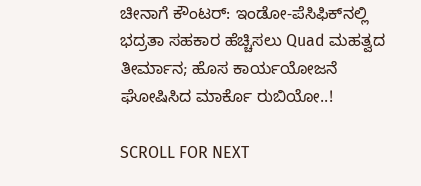ಚೀನಾಗೆ ಕೌಂಟರ್: ಇಂಡೋ-ಪೆಸಿಫಿಕ್‌ನಲ್ಲಿ ಭದ್ರತಾ ಸಹಕಾರ ಹೆಚ್ಚಿಸಲು Quad ಮಹತ್ವದ ತೀರ್ಮಾನ; ಹೊಸ ಕಾರ್ಯಯೋಜನೆ ಘೋಷಿಸಿದ ಮಾರ್ಕೊ ರುಬಿಯೋ..!

SCROLL FOR NEXT